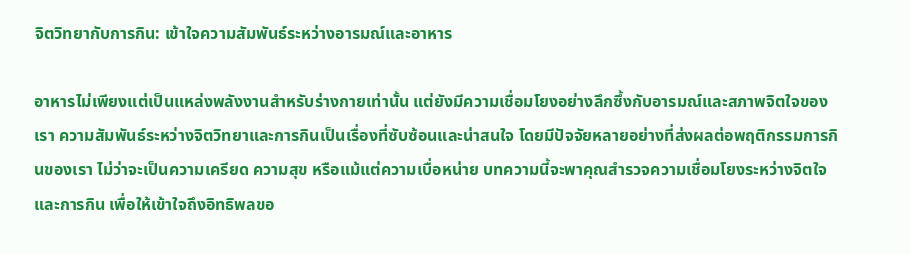จิตวิทยากับการกิน: เข้าใจความสัมพันธ์ระหว่างอารมณ์และอาหาร

อาหารไม่เพียงแต่เป็นแหล่งพลังงานสำหรับร่างกายเท่านั้น แต่ยังมีความเชื่อมโยงอย่างลึกซึ้งกับอารมณ์และสภาพจิตใจของเรา ความสัมพันธ์ระหว่างจิตวิทยาและการกินเป็นเรื่องที่ซับซ้อนและน่าสนใจ โดยมีปัจจัยหลายอย่างที่ส่งผลต่อพฤติกรรมการกินของเรา ไม่ว่าจะเป็นความเครียด ความสุข หรือแม้แต่ความเบื่อหน่าย บทความนี้จะพาคุณสำรวจความเชื่อมโยงระหว่างจิตใจและการกิน เพื่อให้เข้าใจถึงอิทธิพลขอ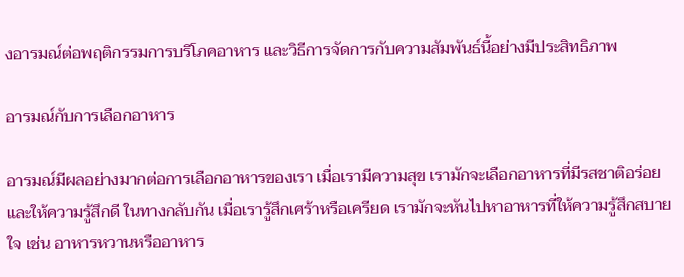งอารมณ์ต่อพฤติกรรมการบริโภคอาหาร และวิธีการจัดการกับความสัมพันธ์นี้อย่างมีประสิทธิภาพ

อารมณ์กับการเลือกอาหาร

อารมณ์มีผลอย่างมากต่อการเลือกอาหารของเรา เมื่อเรามีความสุข เรามักจะเลือกอาหารที่มีรสชาติอร่อยและให้ความรู้สึกดี ในทางกลับกัน เมื่อเรารู้สึกเศร้าหรือเครียด เรามักจะหันไปหาอาหารที่ให้ความรู้สึกสบายใจ เช่น อาหารหวานหรืออาหาร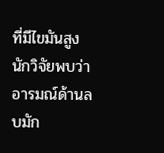ที่มีไขมันสูง นักวิจัยพบว่าอารมณ์ด้านลบมัก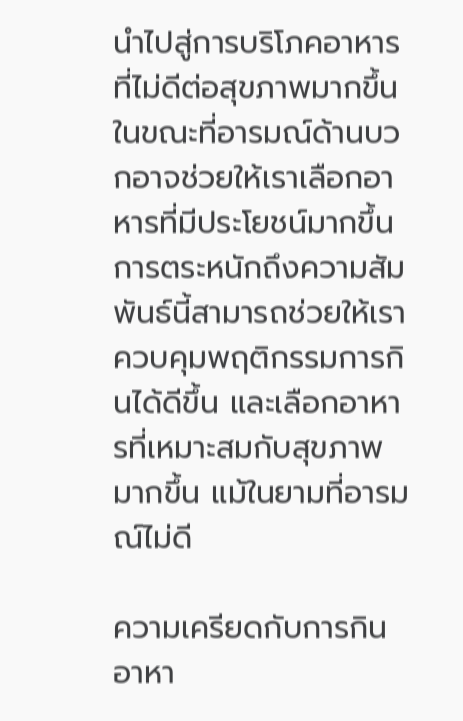นำไปสู่การบริโภคอาหารที่ไม่ดีต่อสุขภาพมากขึ้น ในขณะที่อารมณ์ด้านบวกอาจช่วยให้เราเลือกอาหารที่มีประโยชน์มากขึ้น การตระหนักถึงความสัมพันธ์นี้สามารถช่วยให้เราควบคุมพฤติกรรมการกินได้ดีขึ้น และเลือกอาหารที่เหมาะสมกับสุขภาพมากขึ้น แม้ในยามที่อารมณ์ไม่ดี

ความเครียดกับการกินอาหา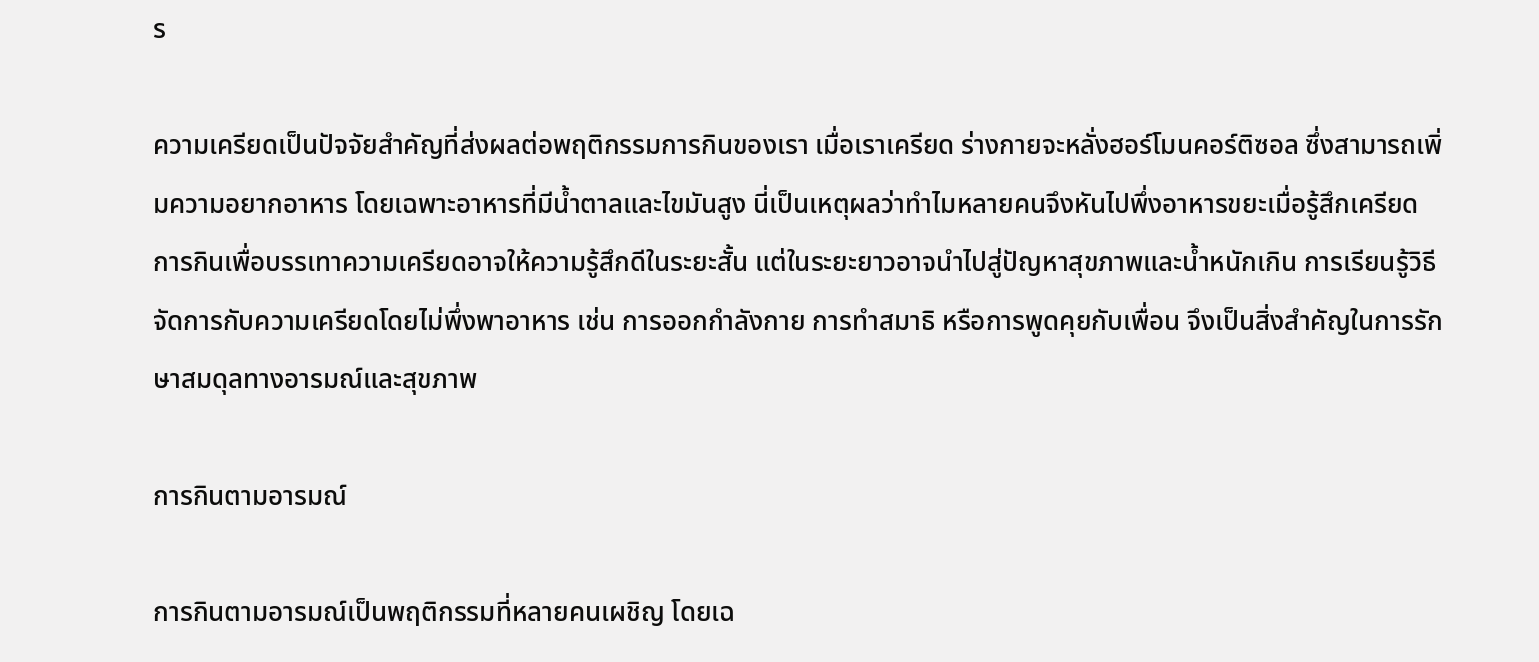ร

ความเครียดเป็นปัจจัยสำคัญที่ส่งผลต่อพฤติกรรมการกินของเรา เมื่อเราเครียด ร่างกายจะหลั่งฮอร์โมนคอร์ติซอล ซึ่งสามารถเพิ่มความอยากอาหาร โดยเฉพาะอาหารที่มีน้ำตาลและไขมันสูง นี่เป็นเหตุผลว่าทำไมหลายคนจึงหันไปพึ่งอาหารขยะเมื่อรู้สึกเครียด การกินเพื่อบรรเทาความเครียดอาจให้ความรู้สึกดีในระยะสั้น แต่ในระยะยาวอาจนำไปสู่ปัญหาสุขภาพและน้ำหนักเกิน การเรียนรู้วิธีจัดการกับความเครียดโดยไม่พึ่งพาอาหาร เช่น การออกกำลังกาย การทำสมาธิ หรือการพูดคุยกับเพื่อน จึงเป็นสิ่งสำคัญในการรักษาสมดุลทางอารมณ์และสุขภาพ

การกินตามอารมณ์

การกินตามอารมณ์เป็นพฤติกรรมที่หลายคนเผชิญ โดยเฉ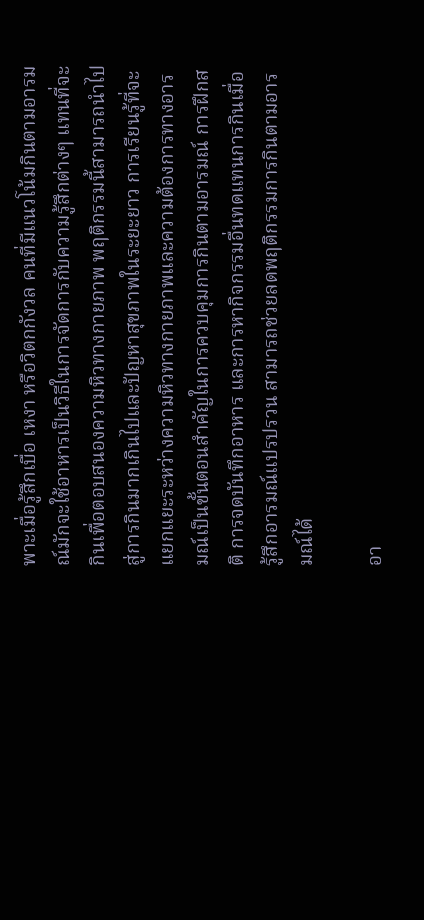พาะเมื่อรู้สึกเบื่อ เหงา หรือวิตกกังวล คนที่มีแนวโน้มกินตามอารมณ์มักจะใช้อาหารเป็นวิธีในการจัดการกับความรู้สึกต่างๆ แทนที่จะกินเพื่อตอบสนองความหิวทางกายภาพ พฤติกรรมนี้สามารถนำไปสู่การกินมากเกินไปและปัญหาสุขภาพในระยะยาว การเรียนรู้ที่จะแยกแยะระหว่างความหิวทางกายภาพและความต้องการทางอารมณ์เป็นขั้นตอนสำคัญในการควบคุมการกินตามอารมณ์ การฝึกสติ การจดบันทึกอาหาร และการหากิจกรรมอื่นทดแทนการกินเมื่อรู้สึกอารมณ์แปรปรวน สามารถช่วยลดพฤติกรรมการกินตามอารมณ์ได้

อา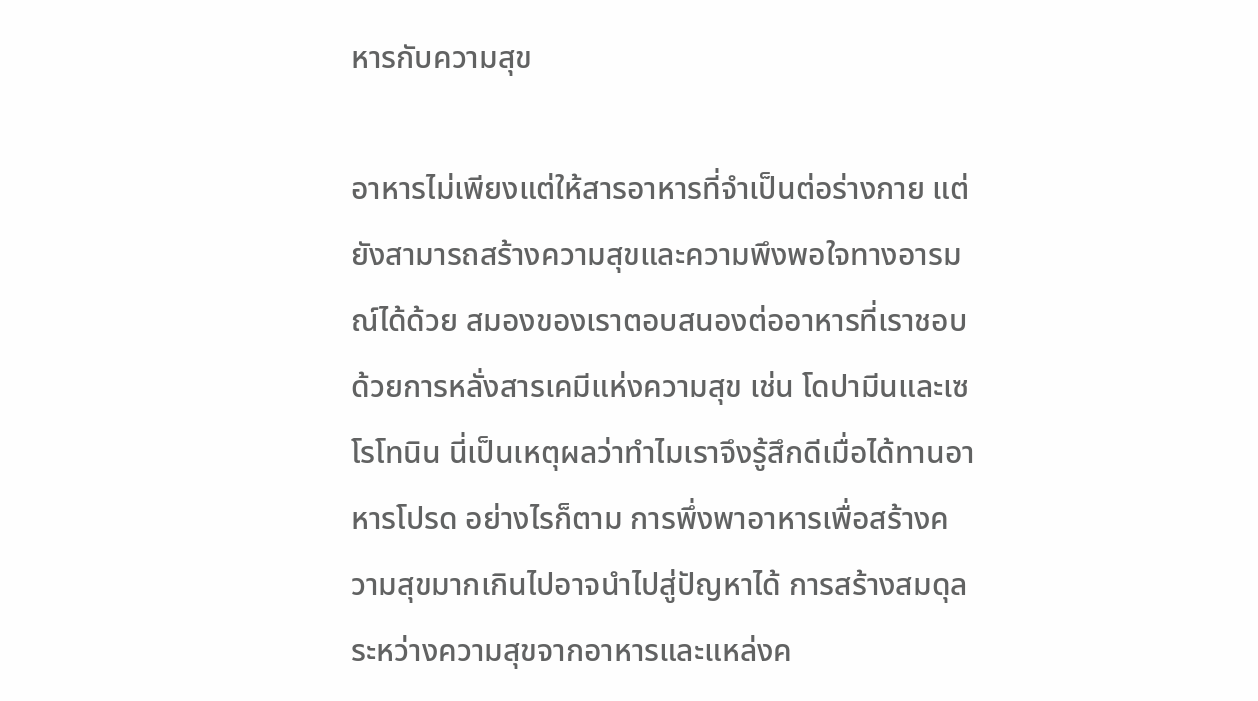หารกับความสุข

อาหารไม่เพียงแต่ให้สารอาหารที่จำเป็นต่อร่างกาย แต่ยังสามารถสร้างความสุขและความพึงพอใจทางอารมณ์ได้ด้วย สมองของเราตอบสนองต่ออาหารที่เราชอบด้วยการหลั่งสารเคมีแห่งความสุข เช่น โดปามีนและเซโรโทนิน นี่เป็นเหตุผลว่าทำไมเราจึงรู้สึกดีเมื่อได้ทานอาหารโปรด อย่างไรก็ตาม การพึ่งพาอาหารเพื่อสร้างความสุขมากเกินไปอาจนำไปสู่ปัญหาได้ การสร้างสมดุลระหว่างความสุขจากอาหารและแหล่งค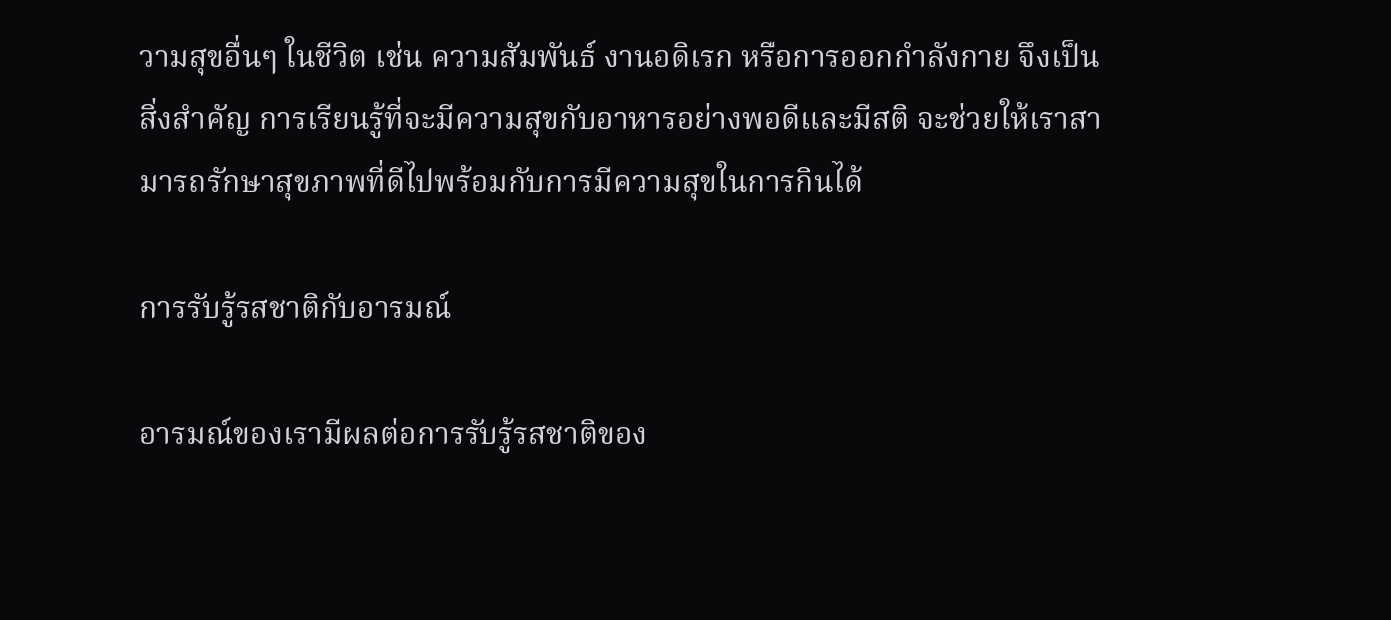วามสุขอื่นๆ ในชีวิต เช่น ความสัมพันธ์ งานอดิเรก หรือการออกกำลังกาย จึงเป็นสิ่งสำคัญ การเรียนรู้ที่จะมีความสุขกับอาหารอย่างพอดีและมีสติ จะช่วยให้เราสามารถรักษาสุขภาพที่ดีไปพร้อมกับการมีความสุขในการกินได้

การรับรู้รสชาติกับอารมณ์

อารมณ์ของเรามีผลต่อการรับรู้รสชาติของ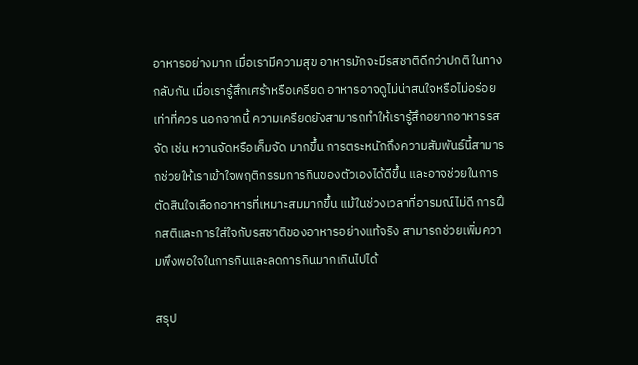อาหารอย่างมาก เมื่อเรามีความสุข อาหารมักจะมีรสชาติดีกว่าปกติ ในทางกลับกัน เมื่อเรารู้สึกเศร้าหรือเครียด อาหารอาจดูไม่น่าสนใจหรือไม่อร่อยเท่าที่ควร นอกจากนี้ ความเครียดยังสามารถทำให้เรารู้สึกอยากอาหารรสจัด เช่น หวานจัดหรือเค็มจัด มากขึ้น การตระหนักถึงความสัมพันธ์นี้สามารถช่วยให้เราเข้าใจพฤติกรรมการกินของตัวเองได้ดีขึ้น และอาจช่วยในการตัดสินใจเลือกอาหารที่เหมาะสมมากขึ้น แม้ในช่วงเวลาที่อารมณ์ไม่ดี การฝึกสติและการใส่ใจกับรสชาติของอาหารอย่างแท้จริง สามารถช่วยเพิ่มความพึงพอใจในการกินและลดการกินมากเกินไปได้

สรุป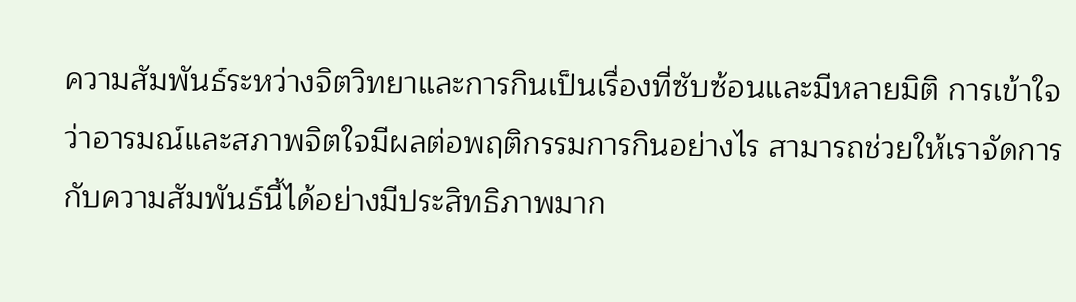ความสัมพันธ์ระหว่างจิตวิทยาและการกินเป็นเรื่องที่ซับซ้อนและมีหลายมิติ การเข้าใจว่าอารมณ์และสภาพจิตใจมีผลต่อพฤติกรรมการกินอย่างไร สามารถช่วยให้เราจัดการกับความสัมพันธ์นี้ได้อย่างมีประสิทธิภาพมาก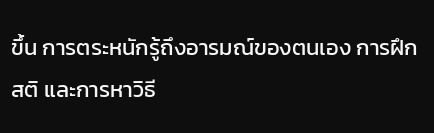ขึ้น การตระหนักรู้ถึงอารมณ์ของตนเอง การฝึกสติ และการหาวิธี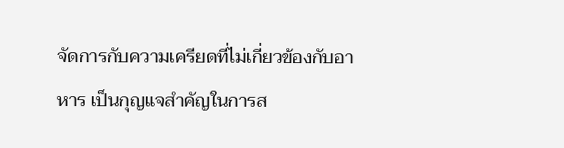จัดการกับความเครียดที่ไม่เกี่ยวข้องกับอาหาร เป็นกุญแจสำคัญในการส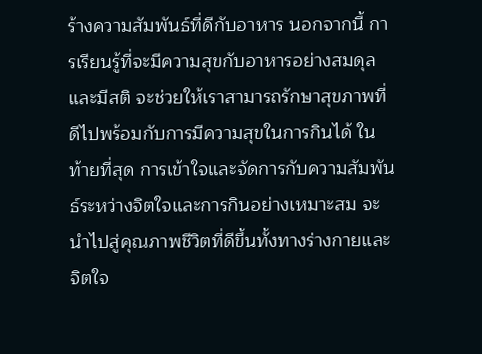ร้างความสัมพันธ์ที่ดีกับอาหาร นอกจากนี้ การเรียนรู้ที่จะมีความสุขกับอาหารอย่างสมดุลและมีสติ จะช่วยให้เราสามารถรักษาสุขภาพที่ดีไปพร้อมกับการมีความสุขในการกินได้ ในท้ายที่สุด การเข้าใจและจัดการกับความสัมพันธ์ระหว่างจิตใจและการกินอย่างเหมาะสม จะนำไปสู่คุณภาพชีวิตที่ดีขึ้นทั้งทางร่างกายและจิตใจ